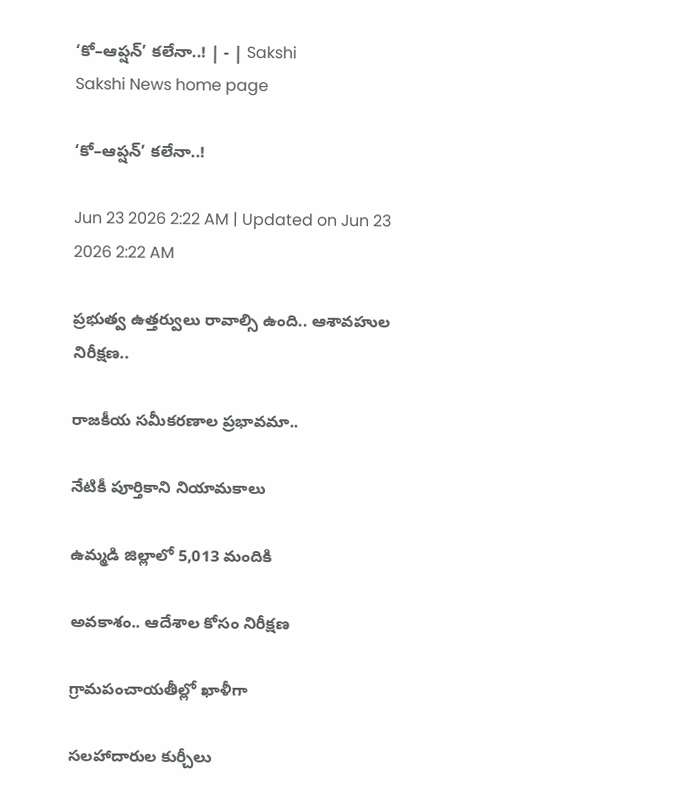‘కో–ఆప్షన్‌’ కలేనా..! | - | Sakshi
Sakshi News home page

‘కో–ఆప్షన్‌’ కలేనా..!

Jun 23 2026 2:22 AM | Updated on Jun 23 2026 2:22 AM

ప్రభుత్వ ఉత్తర్వులు రావాల్సి ఉంది.. ఆశావహుల నిరీక్షణ..

రాజకీయ సమీకరణాల ప్రభావమా..

నేటికీ పూర్తికాని నియామకాలు

ఉమ్మడి జిల్లాలో 5,013 మందికి

అవకాశం.. ఆదేశాల కోసం నిరీక్షణ

గ్రామపంచాయతీల్లో ఖాళీగా

సలహాదారుల కుర్చీలు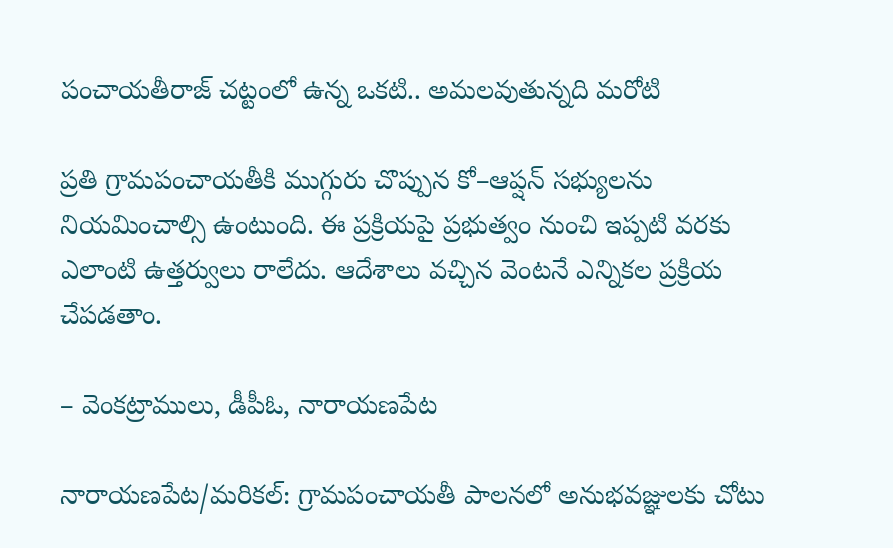పంచాయతీరాజ్‌ చట్టంలో ఉన్న ఒకటి.. అమలవుతున్నది మరోటి

ప్రతి గ్రామపంచాయతీకి ముగ్గురు చొప్పున కో–ఆప్షన్‌ సభ్యులను నియమించాల్సి ఉంటుంది. ఈ ప్రక్రియపై ప్రభుత్వం నుంచి ఇప్పటి వరకు ఎలాంటి ఉత్తర్వులు రాలేదు. ఆదేశాలు వచ్చిన వెంటనే ఎన్నికల ప్రక్రియ చేపడతాం.

– వెంకట్రాములు, డీపీఓ, నారాయణపేట

నారాయణపేట/మరికల్‌: గ్రామపంచాయతీ పాలనలో అనుభవజ్ఞులకు చోటు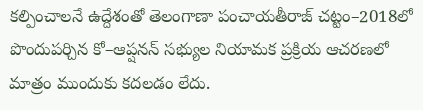కల్పించాలనే ఉద్దేశంతో తెలంగాణా పంచాయతీరాజ్‌ చట్టం–2018లో పొందుపర్చిన కో–ఆప్షనన్‌ సభ్యుల నియామక ప్రక్రియ ఆచరణలో మాత్రం ముందుకు కదలడం లేదు.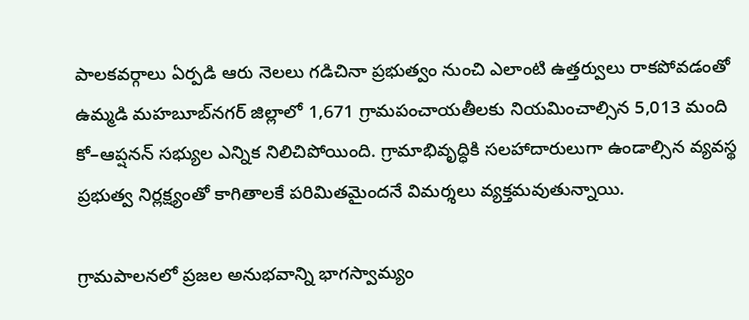పాలకవర్గాలు ఏర్పడి ఆరు నెలలు గడిచినా ప్రభుత్వం నుంచి ఎలాంటి ఉత్తర్వులు రాకపోవడంతో ఉమ్మడి మహబూబ్‌నగర్‌ జిల్లాలో 1,671 గ్రామపంచాయతీలకు నియమించాల్సిన 5,013 మంది కో–ఆప్షనన్‌ సభ్యుల ఎన్నిక నిలిచిపోయింది. గ్రామాభివృద్ధికి సలహాదారులుగా ఉండాల్సిన వ్యవస్థ ప్రభుత్వ నిర్లక్ష్యంతో కాగితాలకే పరిమితమైందనే విమర్శలు వ్యక్తమవుతున్నాయి.

గ్రామపాలనలో ప్రజల అనుభవాన్ని భాగస్వామ్యం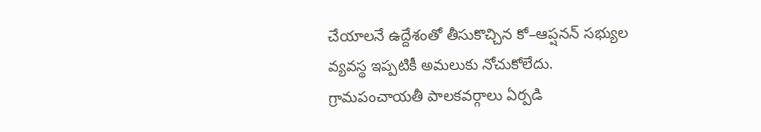చేయాలనే ఉద్దేశంతో తీసుకొచ్చిన కో–ఆప్షనన్‌ సభ్యుల వ్యవస్థ ఇప్పటికీ అమలుకు నోచుకోలేదు. గ్రామపంచాయతీ పాలకవర్గాలు ఏర్పడి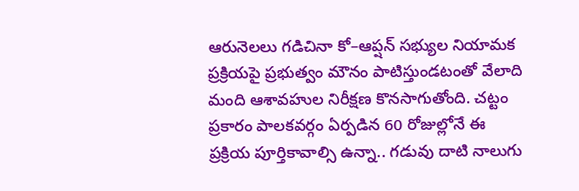ఆరునెలలు గడిచినా కో–ఆప్షన్‌ సభ్యుల నియామక ప్రక్రియపై ప్రభుత్వం మౌనం పాటిస్తుండటంతో వేలాది మంది ఆశావహుల నిరీక్షణ కొనసాగుతోంది. చట్టం ప్రకారం పాలకవర్గం ఏర్పడిన 60 రోజుల్లోనే ఈ ప్రక్రియ పూర్తికావాల్సి ఉన్నా.. గడువు దాటి నాలుగు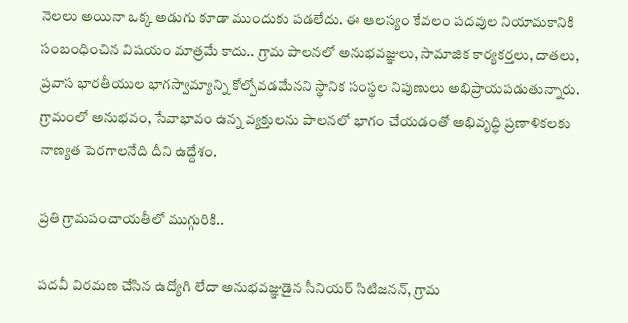నెలలు అయినా ఒక్క అడుగు కూడా ముందుకు పడలేదు. ఈ ఆలస్యం కేవలం పదవుల నియామకానికి సంబంధించిన విషయం మాత్రమే కాదు.. గ్రామ పాలనలో అనుభవజ్ఞులు, సామాజిక కార్యకర్తలు, దాతలు, ప్రవాస భారతీయుల భాగస్వామ్యాన్ని కోల్పోవడమేనని స్థానిక సంస్థల నిపుణులు అభిప్రాయపడుతున్నారు. గ్రామంలో అనుభవం, సేవాభావం ఉన్న వ్యక్తులను పాలనలో భాగం చేయడంతో అభివృద్ధి ప్రణాళికలకు నాణ్యత పెరగాలనేది దీని ఉద్దేశం.

ప్రతి గ్రామపంచాయతీలో ముగ్గురికి..

పదవీ విరమణ చేసిన ఉద్యోగి లేదా అనుభవజ్ఞుడైన సీనియర్‌ సిటిజనన్‌, గ్రామ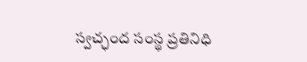స్వచ్ఛంద సంస్థ ప్రతినిధి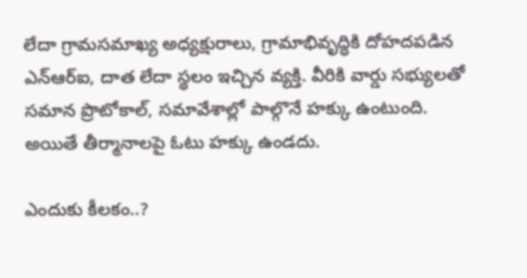లేదా గ్రామసమాఖ్య అధ్యక్షురాలు, గ్రామాభివృద్ధికి దోహదపడిన ఎన్‌ఆర్‌ఐ, దాత లేదా స్థలం ఇచ్చిన వ్యక్తి. వీరికి వార్డు సభ్యులతో సమాన ప్రొటోకాల్‌, సమావేశాల్లో పాల్గొనే హక్కు ఉంటుంది. అయితే తీర్మానాలపై ఓటు హక్కు ఉండదు.

ఎందుకు కీలకం..?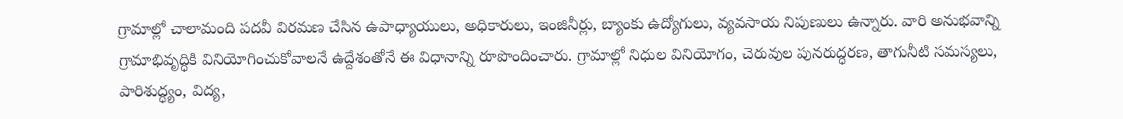గ్రామాల్లో చాలామంది పదవీ విరమణ చేసిన ఉపాధ్యాయులు, అధికారులు, ఇంజినీర్లు, బ్యాంకు ఉద్యోగులు, వ్యవసాయ నిపుణులు ఉన్నారు. వారి అనుభవాన్ని గ్రామాభివృద్ధికి వినియోగించుకోవాలనే ఉద్దేశంతోనే ఈ విధానాన్ని రూపొందించారు. గ్రామాల్లో నిధుల వినియోగం, చెరువుల పునరుద్ధరణ, తాగునీటి సమస్యలు, పారిశుద్ధ్యం, విద్య,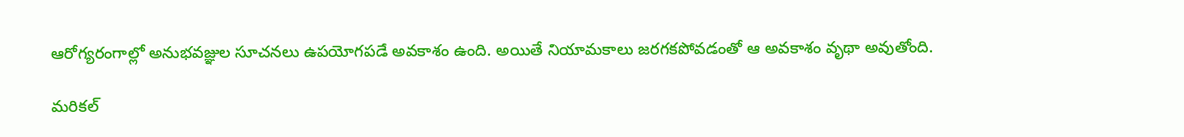ఆరోగ్యరంగాల్లో అనుభవజ్ఞుల సూచనలు ఉపయోగపడే అవకాశం ఉంది. అయితే నియామకాలు జరగకపోవడంతో ఆ అవకాశం వృథా అవుతోంది.

మరికల్‌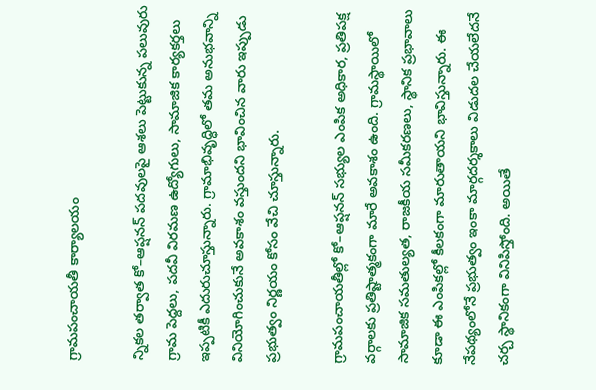గ్రామపంచాయతీ కార్యాలయం

న్నికల తర్వాత కో–ఆప్షనన్‌ పదవులపై ఆశలు పెట్టుకున్న పలువురు గ్రామ పెద్దలు, పదవీ విరమణ ఉద్యోగులు, సామాజిక కార్యకర్తలు ఇప్పటికీ ఎదురుచూస్తున్నారు. గ్రామాభివృద్ధిలో తమ అనుభవాన్ని వినియోగించుకునే అవకాశం వస్తుందని భావించిన వారు ఇప్పుడు ప్రభుత్వం నిర్ణయం కోసం వేచి చూస్తున్నారు.

గ్రామపంచాయతీల్లో కో–ఆప్షనన్‌ సభ్యుల ఎంపిక అధికార, ప్రతిపక్ష వర్గాలకు ప్రతిష్టాత్మకంగా మారే అవకాశం ఉంది. గ్రామస్థాయిలో సామాజిక సమతుల్యత, రాజకీయ సమీకరణలు, స్థానిక ప్రభావాలు కూడా ఈ ఎంపికల్లో కీలకంగా మారుతాయని భావిస్తున్నారు. ఈ నేపథ్యంలోనే ప్రభుత్వం ఇంకా మార్గదర్శకాలు విడుదల చేయలేదనే చర్చ స్థానికంగా వినిపిస్తోంది. అయితే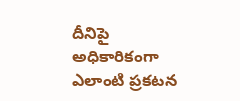దీనిపై అధికారికంగా ఎలాంటి ప్రకటన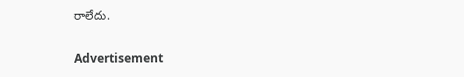రాలేదు.

Advertisement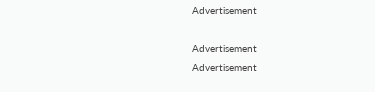Advertisement

Advertisement
Advertisement